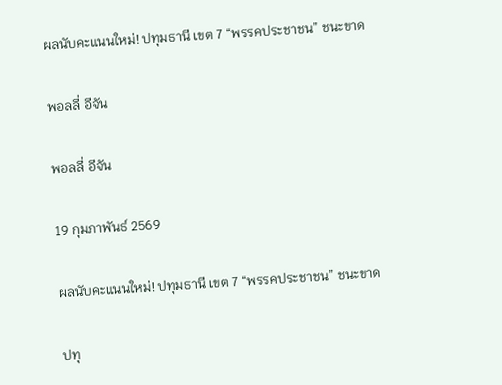ผลนับคะแนนใหม่! ปทุมธานี เขต 7 “พรรคประชาชน” ชนะขาด

พอลลี่ อีจัน

พอลลี่ อีจัน

19 กุมภาพันธ์ 2569

ผลนับคะแนนใหม่! ปทุมธานี เขต 7 “พรรคประชาชน” ชนะขาด

ปทุ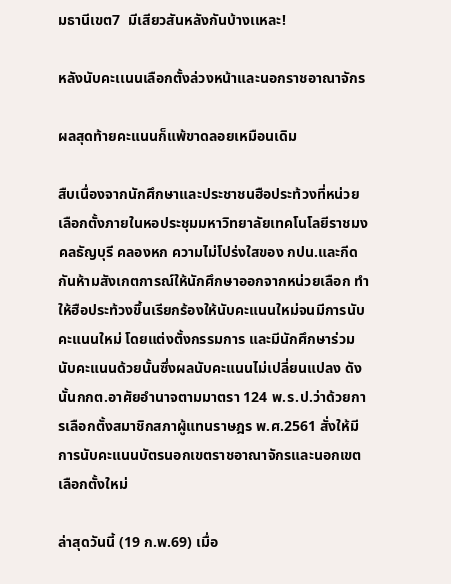มธานีเขต7  มีเสียวสันหลังกันบ้างเเหละ!

หลังนับคะเเนนเลือกตั้งล่วงหน้าและนอกราชอาณาจักร

ผลสุดท้ายคะแนนก็แพ้ขาดลอยเหมือนเดิม

สืบเนื่องจากนักศึกษาและประชาชนฮือประท้วงที่หน่วยเลือกตั้งภายในหอประชุมมหาวิทยาลัยเทคโนโลยีราชมงคลธัญบุรี คลองหก ความไม่โปร่งใสของ กปน.และกีดกันห้ามสังเกตการณ์ให้นักศึกษาออกจากหน่วยเลือก ทำให้ฮือประท้วงขึ้นเรียกร้องให้นับคะแนนใหม่จนมีการนับคะแนนใหม่ โดยแต่งตั้งกรรมการ และมีนักศึกษาร่วมนับคะแนนด้วยนั้นซึ่งผลนับคะแนนไม่เปลี่ยนแปลง ดังนั้นกกต.อาศัยอำนาจตามมาตรา 124 พ.ร.ป.ว่าด้วยการเลือกตั้งสมาชิกสภาผู้แทนราษฎร พ.ศ.2561 สั่งให้มีการนับคะแนนบัตรนอกเขตราชอาณาจักรและนอกเขตเลือกตั้งใหม่

ล่าสุดวันนี้ (19 ก.พ.69) เมื่อ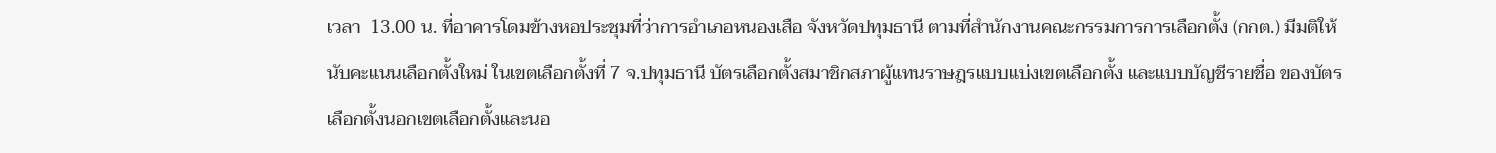เวลา  13.00 น. ที่อาคารโดมข้างหอประชุมที่ว่าการอำเภอหนองเสือ จังหวัดปทุมธานี ตามที่สำนักงานคณะกรรมการการเลือกตั้ง (กกต.) มีมติให้นับคะแนนเลือกตั้งใหม่ ในเขตเลือกตั้งที่ 7 จ.ปทุมธานี บัตรเลือกตั้งสมาชิกสภาผู้แทนราษฎรแบบแบ่งเขตเลือกตั้ง และแบบบัญชีรายชื่อ ของบัตรเลือกตั้งนอกเขตเลือกตั้งและนอ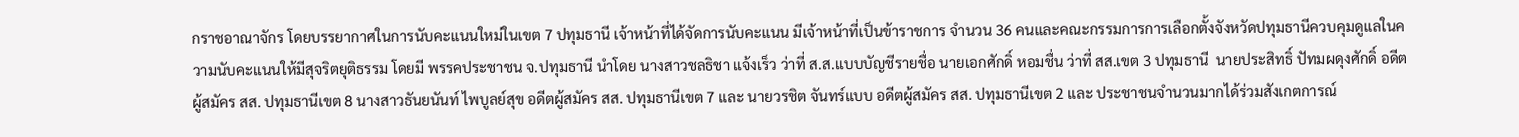กราชอาณาจักร โดยบรรยากาศในการนับคะแนนใหม่ในเขต 7 ปทุมธานี เจ้าหน้าที่ได้จัดการนับคะแนน มีเจ้าหน้าที่เป็นข้าราชการ จำนวน 36 คนและคณะกรรมการการเลือกตั้งจังหวัดปทุมธานีควบคุมดูแลในความนับคะแนนให้มีสุจริตยุติธรรม โดยมี พรรคประชาชน จ.ปทุมธานี นำโดย นางสาวชลธิชา แจ้งเร็ว ว่าที่ ส.ส.แบบบัญชีรายชื่อ นายเอกศักดิ์ หอมชื่น ว่าที่ สส.เขต 3 ปทุมธานี  นายประสิทธิ์ ปัทมผดุงศักดิ์ อดีตผู้สมัคร สส. ปทุมธานีเขต 8 นางสาวธันยนันท์ ไพบูลย์สุข อดีตผู้สมัคร สส. ปทุมธานีเขต 7 และ นายวรชิต จันทร์แบบ อดีตผู้สมัคร สส. ปทุมธานีเขต 2 และ ประชาชนจำนวนมากได้ร่วมสังเกตการณ์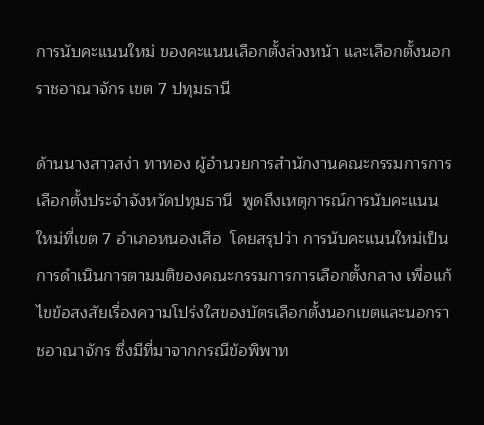การนับคะแนนใหม่ ของคะแนนเลือกตั้งล่วงหน้า และเลือกตั้งนอกราชอาณาจักร เขต 7 ปทุมธานี

ด้านนางสาวสง่า ทาทอง ผู้อำนวยการสำนักงานคณะกรรมการการเลือกตั้งประจำจังหวัดปทุมธานี  พูดถึงเหตุการณ์การนับคะแนนใหม่ที่เขต 7 อำเภอหนองเสือ  โดยสรุปว่า การนับคะแนนใหม่เป็นการดำเนินการตามมติของคณะกรรมการการเลือกตั้งกลาง เพื่อแก้ไขข้อสงสัยเรื่องความโปร่งใสของบัตรเลือกตั้งนอกเขตและนอกราชอาณาจักร ซึ่งมีที่มาจากกรณีข้อพิพาท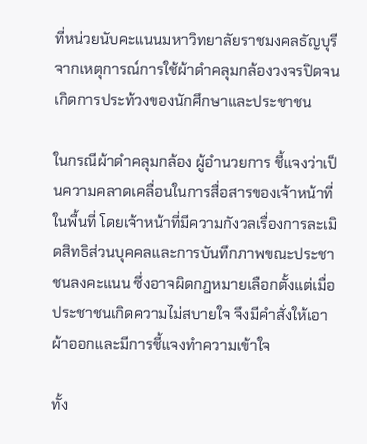ที่หน่วยนับคะแนนมหาวิทยาลัยราชมงคลธัญบุรี จากเหตุการณ์การใช้ผ้าดำคลุมกล้องวงจรปิดจนเกิดการประท้วงของนักศึกษาและประชาชน

ในกรณีผ้าดำคลุมกล้อง ผู้อำนวยการ ชี้แจงว่าเป็นความคลาดเคลื่อนในการสื่อสารของเจ้าหน้าที่ในพื้นที่ โดยเจ้าหน้าที่มีความกังวลเรื่องการละเมิดสิทธิส่วนบุคคลและการบันทึกภาพขณะประชาชนลงคะแนน ซึ่งอาจผิดกฎหมายเลือกตั้งแต่เมื่อประชาชนเกิดความไม่สบายใจ จึงมีคำสั่งให้เอาผ้าออกและมีการชี้แจงทำความเข้าใจ

ทั้ง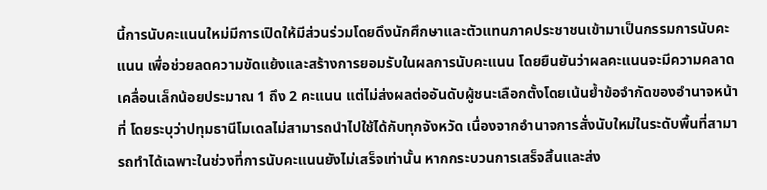นี้การนับคะแนนใหม่มีการเปิดให้มีส่วนร่วมโดยดึงนักศึกษาและตัวแทนภาคประชาชนเข้ามาเป็นกรรมการนับคะแนน เพื่อช่วยลดความขัดแย้งและสร้างการยอมรับในผลการนับคะแนน โดยยืนยันว่าผลคะแนนจะมีความคลาดเคลื่อนเล็กน้อยประมาณ 1 ถึง 2 คะแนน แต่ไม่ส่งผลต่ออันดับผู้ชนะเลือกตั้งโดยเน้นย้ำข้อจำกัดของอำนาจหน้าที่ โดยระบุว่าปทุมธานีโมเดลไม่สามารถนำไปใช้ได้กับทุกจังหวัด เนื่องจากอำนาจการสั่งนับใหม่ในระดับพื้นที่สามารถทำได้เฉพาะในช่วงที่การนับคะแนนยังไม่เสร็จเท่านั้น หากกระบวนการเสร็จสิ้นและส่ง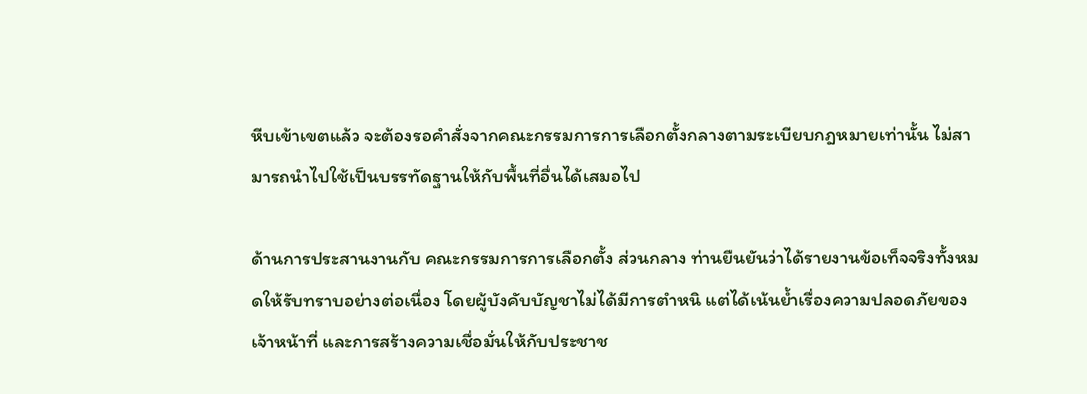หีบเข้าเขตแล้ว จะต้องรอคำสั่งจากคณะกรรมการการเลือกตั้งกลางตามระเบียบกฎหมายเท่านั้น ไม่สามารถนำไปใช้เป็นบรรทัดฐานให้กับพื้นที่อื่นได้เสมอไป

ด้านการประสานงานกับ คณะกรรมการการเลือกตั้ง ส่วนกลาง ท่านยืนยันว่าได้รายงานข้อเท็จจริงทั้งหมดให้รับทราบอย่างต่อเนื่อง โดยผู้บังคับบัญชาไม่ได้มีการตำหนิ แต่ได้เน้นย้ำเรื่องความปลอดภัยของเจ้าหน้าที่ และการสร้างความเชื่อมั่นให้กับประชาช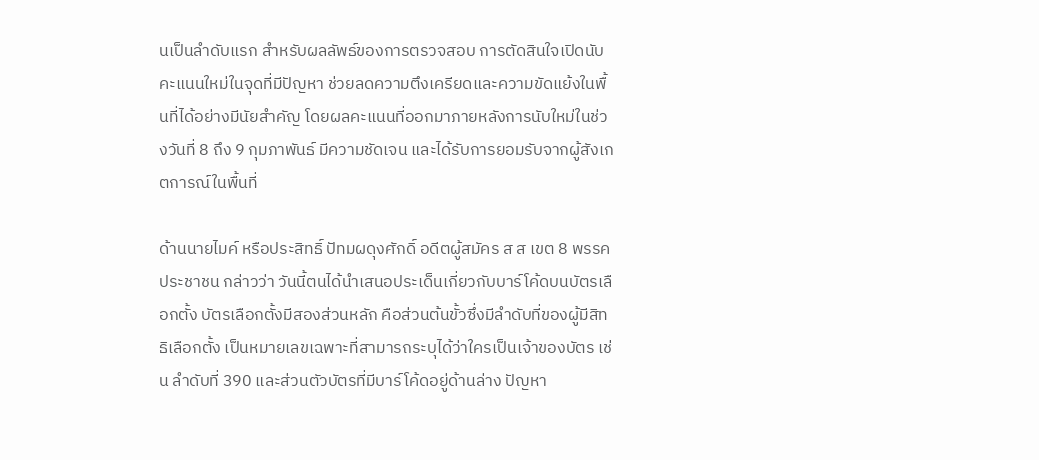นเป็นลำดับแรก สำหรับผลลัพธ์ของการตรวจสอบ การตัดสินใจเปิดนับคะแนนใหม่ในจุดที่มีปัญหา ช่วยลดความตึงเครียดและความขัดแย้งในพื้นที่ได้อย่างมีนัยสำคัญ โดยผลคะแนนที่ออกมาภายหลังการนับใหม่ในช่วงวันที่ 8 ถึง 9 กุมภาพันธ์ มีความชัดเจน และได้รับการยอมรับจากผู้สังเกตการณ์ในพื้นที่

ด้านนายไมค์ หรือประสิทธิ์ ปัทมผดุงศักดิ์ อดีตผู้สมัคร ส ส เขต 8 พรรคประชาชน กล่าวว่า วันนี้ตนได้นำเสนอประเด็นเกี่ยวกับบาร์โค้ดบนบัตรเลือกตั้ง บัตรเลือกตั้งมีสองส่วนหลัก คือส่วนต้นขั้วซึ่งมีลำดับที่ของผู้มีสิทธิเลือกตั้ง เป็นหมายเลขเฉพาะที่สามารถระบุได้ว่าใครเป็นเจ้าของบัตร เช่น ลำดับที่ 390 และส่วนตัวบัตรที่มีบาร์โค้ดอยู่ด้านล่าง ปัญหา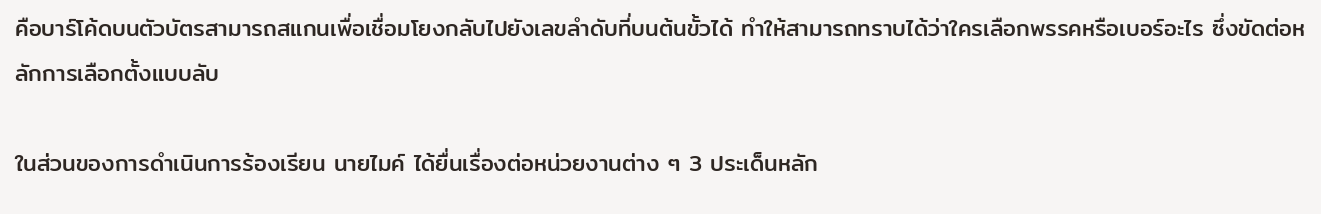คือบาร์โค้ดบนตัวบัตรสามารถสแกนเพื่อเชื่อมโยงกลับไปยังเลขลำดับที่บนต้นขั้วได้ ทำให้สามารถทราบได้ว่าใครเลือกพรรคหรือเบอร์อะไร ซึ่งขัดต่อหลักการเลือกตั้งแบบลับ

ในส่วนของการดำเนินการร้องเรียน นายไมค์ ได้ยื่นเรื่องต่อหน่วยงานต่าง ๆ 3 ประเด็นหลัก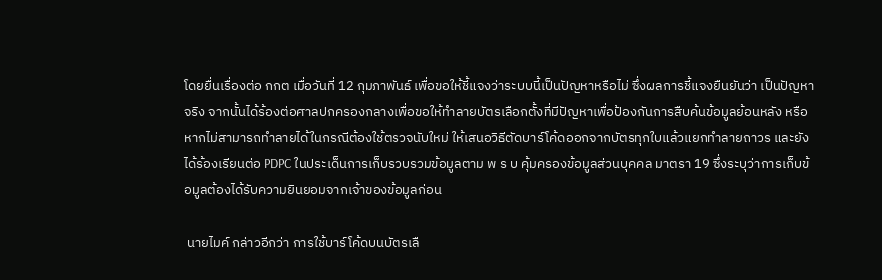โดยยื่นเรื่องต่อ กกต เมื่อวันที่ 12 กุมภาพันธ์ เพื่อขอให้ชี้แจงว่าระบบนี้เป็นปัญหาหรือไม่ ซึ่งผลการชี้แจงยืนยันว่า เป็นปัญหาจริง จากนั้นได้ร้องต่อศาลปกครองกลางเพื่อขอให้ทำลายบัตรเลือกตั้งที่มีปัญหาเพื่อป้องกันการสืบค้นข้อมูลย้อนหลัง หรือหากไม่สามารถทำลายได้ในกรณีต้องใช้ตรวจนับใหม่ ให้เสนอวิธีตัดบาร์โค้ดออกจากบัตรทุกใบแล้วแยกทำลายถาวร และยังได้ร้องเรียนต่อ PDPC ในประเด็นการเก็บรวบรวมข้อมูลตาม พ ร บ คุ้มครองข้อมูลส่วนบุคคล มาตรา 19 ซึ่งระบุว่าการเก็บข้อมูลต้องได้รับความยินยอมจากเจ้าของข้อมูลก่อน

 นายไมค์ กล่าวอีกว่า การใช้บาร์โค้ดบนบัตรเลื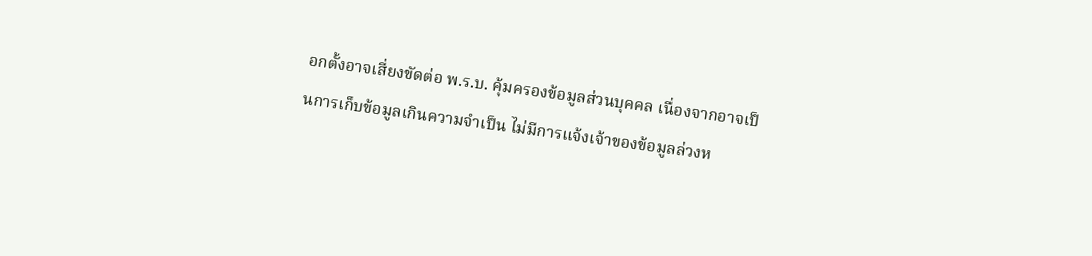อกตั้งอาจเสี่ยงขัดต่อ พ.ร.บ. คุ้มครองข้อมูลส่วนบุคคล เนื่องจากอาจเป็นการเก็บข้อมูลเกินความจำเป็น ไม่มีการแจ้งเจ้าของข้อมูลล่วงห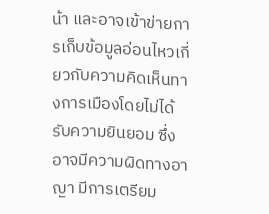น้า และอาจเข้าข่ายการเก็บข้อมูลอ่อนไหวเกี่ยวกับความคิดเห็นทางการเมืองโดยไม่ได้รับความยินยอม ซึ่งอาจมีความผิดทางอาญา มีการเตรียม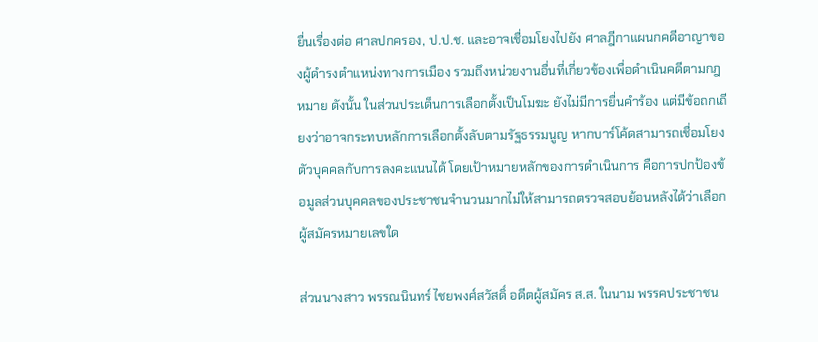ยื่นเรื่องต่อ ศาลปกครอง, ป.ป.ช. และอาจเชื่อมโยงไปยัง ศาลฎีกาแผนกคดีอาญาของผู้ดำรงตำแหน่งทางการเมือง รวมถึงหน่วยงานอื่นที่เกี่ยวข้องเพื่อดำเนินคดีตามกฎหมาย ดังนั้น ในส่วนประเด็นการเลือกตั้งเป็นโมฆะ ยังไม่มีการยื่นคำร้อง แต่มีข้อถกเถียงว่าอาจกระทบหลักการเลือกตั้งลับตามรัฐธรรมนูญ หากบาร์โค้ดสามารถเชื่อมโยงตัวบุคคลกับการลงคะแนนได้ โดยเป้าหมายหลักของการดำเนินการ คือการปกป้องข้อมูลส่วนบุคคลของประชาชนจำนวนมากไม่ให้สามารถตรวจสอบย้อนหลังได้ว่าเลือกผู้สมัครหมายเลขใด

ส่วนนางสาว พรรณนินทร์ ไชยพงศ์สวัสดิ์ อดีตผู้สมัคร ส.ส. ในนาม พรรคประชาชน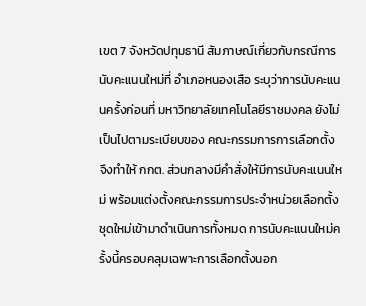เขต 7 จังหวัดปทุมธานี สัมภาษณ์เกี่ยวกับกรณีการนับคะแนนใหม่ที่ อำเภอหนองเสือ ระบุว่าการนับคะแนนครั้งก่อนที่ มหาวิทยาลัยเทคโนโลยีราชมงคล ยังไม่เป็นไปตามระเบียบของ คณะกรรมการการเลือกตั้ง จึงทำให้ กกต. ส่วนกลางมีคำสั่งให้มีการนับคะแนนใหม่ พร้อมแต่งตั้งคณะกรรมการประจำหน่วยเลือกตั้งชุดใหม่เข้ามาดำเนินการทั้งหมด การนับคะแนนใหม่ครั้งนี้ครอบคลุมเฉพาะการเลือกตั้งนอก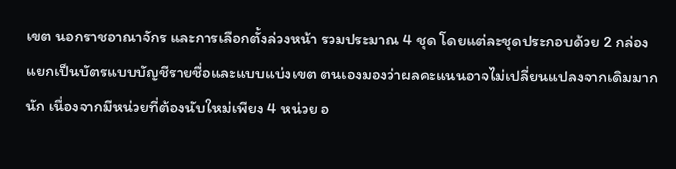เขต นอกราชอาณาจักร และการเลือกตั้งล่วงหน้า รวมประมาณ 4 ชุด โดยแต่ละชุดประกอบด้วย 2 กล่อง แยกเป็นบัตรแบบบัญชีรายชื่อและแบบแบ่งเขต ตนเองมองว่าผลคะแนนอาจไม่เปลี่ยนแปลงจากเดิมมากนัก เนื่องจากมีหน่วยที่ต้องนับใหม่เพียง 4 หน่วย อ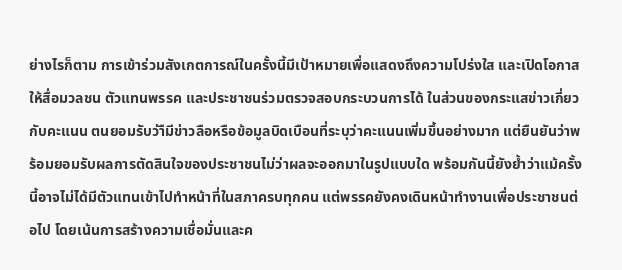ย่างไรก็ตาม การเข้าร่วมสังเกตการณ์ในครั้งนี้มีเป้าหมายเพื่อแสดงถึงความโปร่งใส และเปิดโอกาสให้สื่อมวลชน ตัวแทนพรรค และประชาชนร่วมตรวจสอบกระบวนการได้ ในส่วนของกระแสข่าวเกี่ยวกับคะแนน ตนยอมรับว่าืมีข่าวลือหรือข้อมูลบิดเบือนที่ระบุว่าคะแนนเพิ่มขึ้นอย่างมาก แต่ยืนยันว่าพร้อมยอมรับผลการตัดสินใจของประชาชนไม่ว่าผลจะออกมาในรูปแบบใด พร้อมกันนี้ยังย้ำว่าแม้ครั้งนี้อาจไม่ได้มีตัวแทนเข้าไปทำหน้าที่ในสภาครบทุกคน แต่พรรคยังคงเดินหน้าทำงานเพื่อประชาชนต่อไป โดยเน้นการสร้างความเชื่อมั่นและค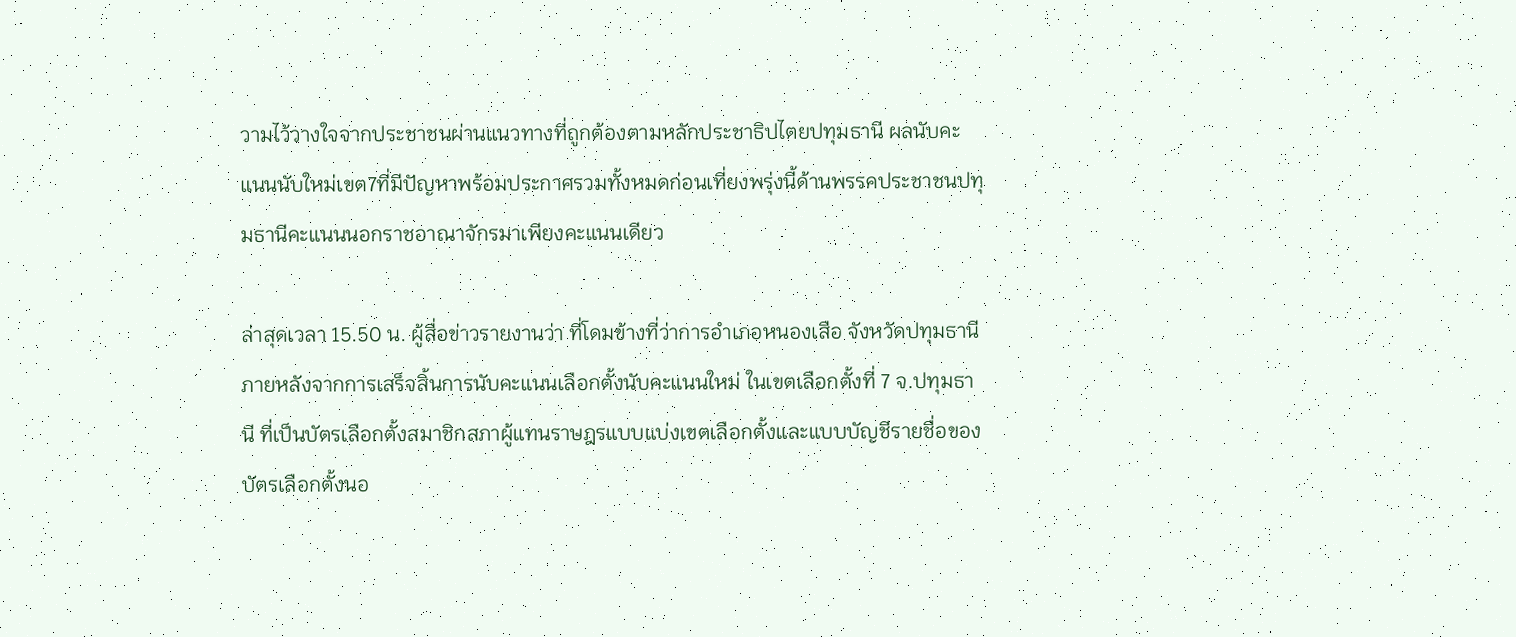วามไว้วางใจจากประชาชนผ่านแนวทางที่ถูกต้องตามหลักประชาธิปไตยปทุมธานี ผลนับคะแนนนับใหม่เขต7ที่มีปัญหาพร้อมประกาศรวมทั้งหมดก่อนเที่ยงพรุ่งนี้ด้านพรรคประชาชนปทุมธานีคะแนนนอกราชอาณาจักรมาเพียงคะแนนเดียว

ล่าสุดเวลา 15.50 น. ผู้สื่อข่าวรายงานว่า ที่โดมข้างที่ว่าการอำเภอหนองเสือ จังหวัดปทุมธานี ภายหลังจากการเสร็จสิ้นการนับคะแนนเลือกตั้งนับคะแนนใหม่ ในเขตเลือกตั้งที่ 7 จ.ปทุมธานี ที่เป็นบัตรเลือกตั้งสมาชิกสภาผู้แทนราษฎรแบบแบ่งเขตเลือกตั้งและแบบบัญชีรายชื่อของบัตรเลือกตั้งนอ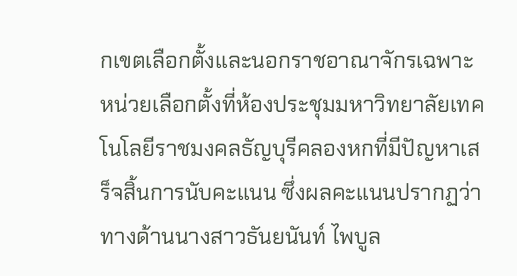กเขตเลือกตั้งและนอกราชอาณาจักรเฉพาะหน่วยเลือกตั้งที่ห้องประชุมมหาวิทยาลัยเทคโนโลยีราชมงคลธัญบุรีคลองหกที่มีปัญหาเสร็จสิ้นการนับคะแนน ซึ่งผลคะแนนปรากฏว่า ทางด้านนางสาวธันยนันท์ ไพบูล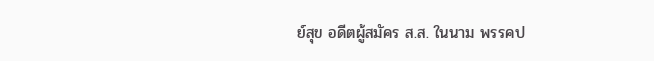ย์สุข อดีตผู้สมัคร ส.ส. ในนาม พรรคป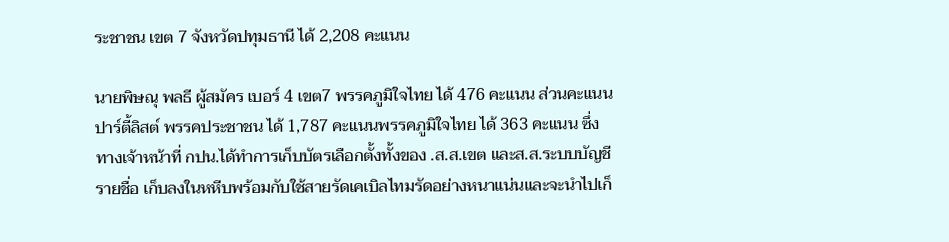ระชาชน เขต 7 จังหวัดปทุมธานี ได้ 2,208 คะแนน

นายพิษณุ พลธี ผู้สมัคร เบอร์ 4 เขต7 พรรคภูมิใจไทย ได้ 476 คะแนน ส่วนคะแนนปาร์ตี้ลิสต์ พรรคประชาชน ได้ 1,787 คะแนนพรรคภูมิใจไทย ได้ 363 คะแนน ซึ่งทางเจ้าหน้าที่ กปน.ได้ทำการเก็บบัตรเลือกตั้งทั้งของ .ส.ส.เขต และส.ส.ระบบบัญชีรายชื่อ เก็บลงในหหีบพร้อมกับใช้สายรัดเคเบิลไทมรัดอย่างหนาแน่นและจะนำไปเก็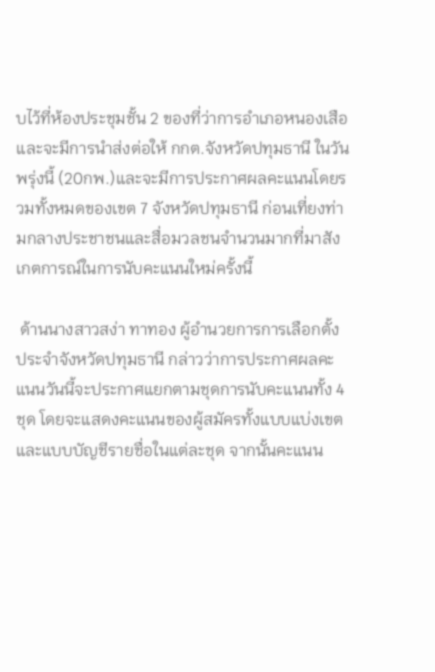บไว้ที่ห้องประชุมชั้น 2 ของที่ว่าการอำเภอหนองเสือและจะมีการนำส่งต่อให้ กกต.จังหวัดปทุมธานี ในวันพรุ่งนี้ (20กพ.)และจะมีการประกาศผลคะแนนโดยรวมทั้งหมดของเขต 7 จังหวัดปทุมธานี ก่อนเที่ยงท่ามกลางประชาชนและสื่อมวลชนจำนวนมากที่มาสังเกตการณ์ในการนับคะแนนใหม่ครั้งนี้

 ด้านนางสาวสง่า ทาทอง ผู้อำนวยการการเลือกตั้งประจำจังหวัดปทุมธานี กล่าวว่าการประกาศผลคะแนนวันนี้จะประกาศแยกตามชุดการนับคะแนนทั้ง 4 ชุด โดยจะแสดงคะแนนของผู้สมัครทั้งแบบแบ่งเขตและแบบบัญชีรายชื่อในแต่ละชุด จากนั้นคะแนน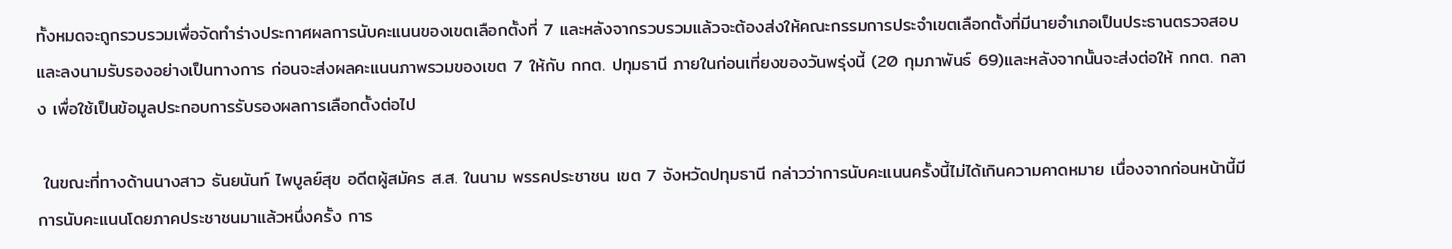ทั้งหมดจะถูกรวบรวมเพื่อจัดทำร่างประกาศผลการนับคะแนนของเขตเลือกตั้งที่ 7 และหลังจากรวบรวมแล้วจะต้องส่งให้คณะกรรมการประจำเขตเลือกตั้งที่มีนายอำเภอเป็นประธานตรวจสอบและลงนามรับรองอย่างเป็นทางการ ก่อนจะส่งผลคะแนนภาพรวมของเขต 7 ให้กับ กกต. ปทุมธานี ภายในก่อนเที่ยงของวันพรุ่งนี้ (20 กุมภาพันธ์ 69)และหลังจากนั้นจะส่งต่อให้ กกต. กลาง เพื่อใช้เป็นข้อมูลประกอบการรับรองผลการเลือกตั้งต่อไป

 ในขณะที่ทางด้านนางสาว ธันยนันท์ ไพบูลย์สุข อดีตผู้สมัคร ส.ส. ในนาม พรรคประชาชน เขต 7 จังหวัดปทุมธานี กล่าวว่าการนับคะแนนครั้งนี้ไม่ได้เกินความคาดหมาย เนื่องจากก่อนหน้านี้มีการนับคะแนนโดยภาคประชาชนมาแล้วหนึ่งครั้ง การ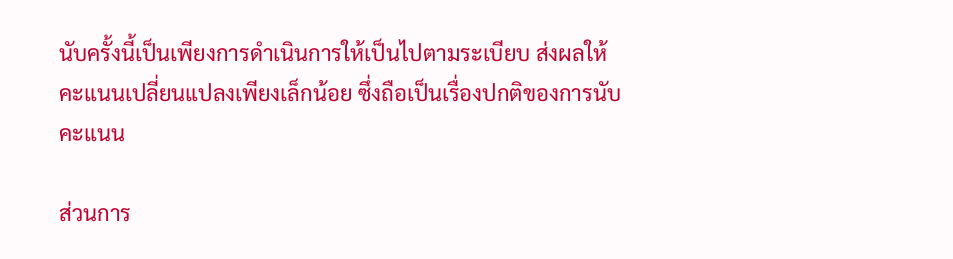นับครั้งนี้เป็นเพียงการดำเนินการให้เป็นไปตามระเบียบ ส่งผลให้คะแนนเปลี่ยนแปลงเพียงเล็กน้อย ซึ่งถือเป็นเรื่องปกติของการนับคะแนน

ส่วนการ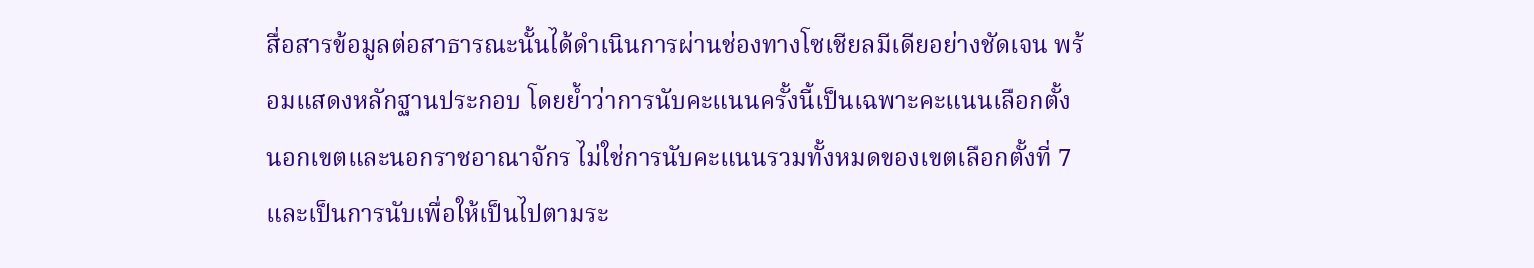สื่อสารข้อมูลต่อสาธารณะนั้นได้ดำเนินการผ่านช่องทางโซเชียลมีเดียอย่างชัดเจน พร้อมแสดงหลักฐานประกอบ โดยย้ำว่าการนับคะแนนครั้งนี้เป็นเฉพาะคะแนนเลือกตั้งนอกเขตและนอกราชอาณาจักร ไม่ใช่การนับคะแนนรวมทั้งหมดของเขตเลือกตั้งที่ 7 และเป็นการนับเพื่อให้เป็นไปตามระ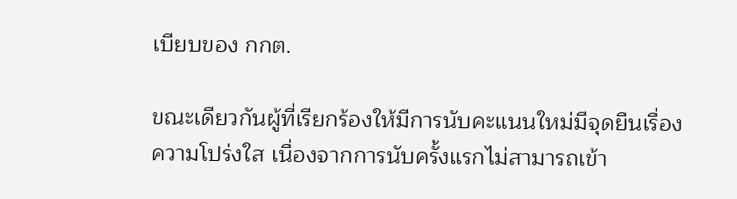เบียบของ กกต.

ขณะเดียวกันผู้ที่เรียกร้องให้มีการนับคะแนนใหม่มีจุดยืนเรื่องความโปร่งใส เนื่องจากการนับครั้งแรกไม่สามารถเข้า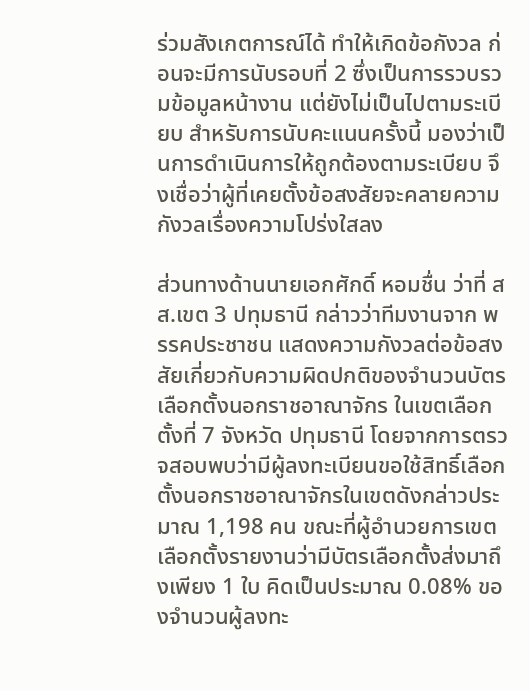ร่วมสังเกตการณ์ได้ ทำให้เกิดข้อกังวล ก่อนจะมีการนับรอบที่ 2 ซึ่งเป็นการรวบรวมข้อมูลหน้างาน แต่ยังไม่เป็นไปตามระเบียบ สำหรับการนับคะแนนครั้งนี้ มองว่าเป็นการดำเนินการให้ถูกต้องตามระเบียบ จึงเชื่อว่าผู้ที่เคยตั้งข้อสงสัยจะคลายความกังวลเรื่องความโปร่งใสลง

ส่วนทางด้านนายเอกศักดิ์ หอมชื่น ว่าที่ สส.เขต 3 ปทุมธานี กล่าวว่าทีมงานจาก พรรคประชาชน แสดงความกังวลต่อข้อสงสัยเกี่ยวกับความผิดปกติของจำนวนบัตรเลือกตั้งนอกราชอาณาจักร ในเขตเลือกตั้งที่ 7 จังหวัด ปทุมธานี โดยจากการตรวจสอบพบว่ามีผู้ลงทะเบียนขอใช้สิทธิ์เลือกตั้งนอกราชอาณาจักรในเขตดังกล่าวประมาณ 1,198 คน ขณะที่ผู้อำนวยการเขตเลือกตั้งรายงานว่ามีบัตรเลือกตั้งส่งมาถึงเพียง 1 ใบ คิดเป็นประมาณ 0.08% ของจำนวนผู้ลงทะ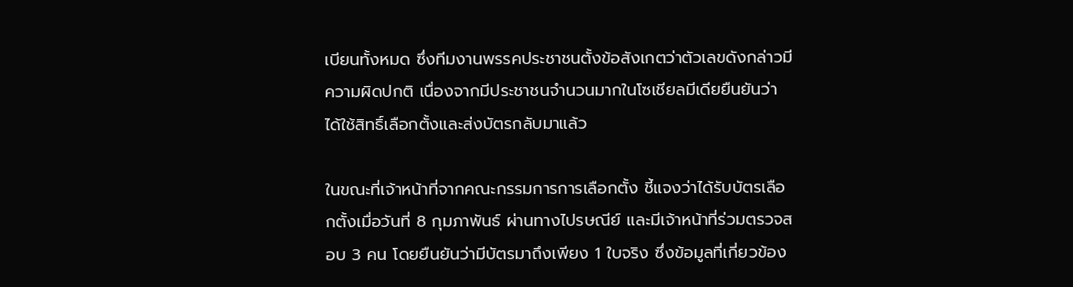เบียนทั้งหมด ซึ่งทีมงานพรรคประชาชนตั้งข้อสังเกตว่าตัวเลขดังกล่าวมีความผิดปกติ เนื่องจากมีประชาชนจำนวนมากในโซเชียลมีเดียยืนยันว่าได้ใช้สิทธิ์เลือกตั้งและส่งบัตรกลับมาแล้ว

ในขณะที่เจ้าหน้าที่จากคณะกรรมการการเลือกตั้ง ชี้แจงว่าได้รับบัตรเลือกตั้งเมื่อวันที่ 8 กุมภาพันธ์ ผ่านทางไปรษณีย์ และมีเจ้าหน้าที่ร่วมตรวจสอบ 3 คน โดยยืนยันว่ามีบัตรมาถึงเพียง 1 ใบจริง ซึ่งข้อมูลที่เกี่ยวข้อง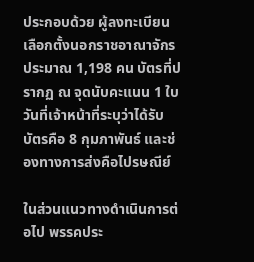ประกอบด้วย ผู้ลงทะเบียนเลือกตั้งนอกราชอาณาจักรประมาณ 1,198 คน บัตรที่ปรากฏ ณ จุดนับคะแนน 1 ใบ วันที่เจ้าหน้าที่ระบุว่าได้รับบัตรคือ 8 กุมภาพันธ์ และช่องทางการส่งคือไปรษณีย์

ในส่วนแนวทางดำเนินการต่อไป พรรคประ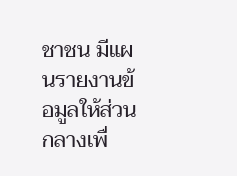ชาชน มีแผนรายงานข้อมูลให้ส่วนกลางเพื่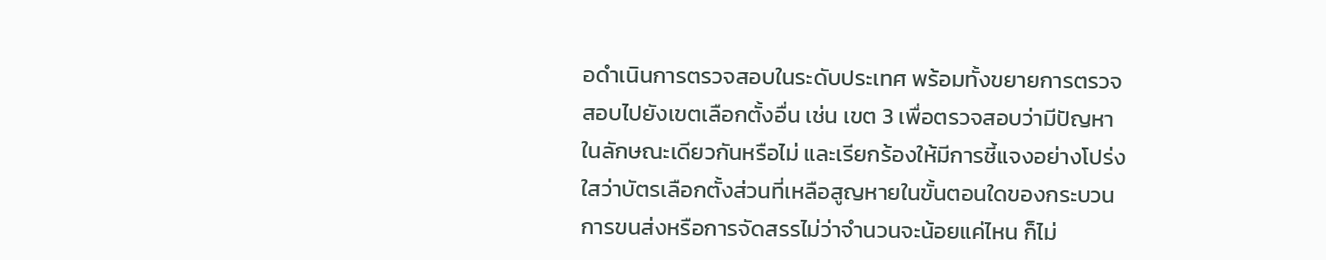อดำเนินการตรวจสอบในระดับประเทศ พร้อมทั้งขยายการตรวจสอบไปยังเขตเลือกตั้งอื่น เช่น เขต 3 เพื่อตรวจสอบว่ามีปัญหาในลักษณะเดียวกันหรือไม่ และเรียกร้องให้มีการชี้แจงอย่างโปร่งใสว่าบัตรเลือกตั้งส่วนที่เหลือสูญหายในขั้นตอนใดของกระบวนการขนส่งหรือการจัดสรรไม่ว่าจำนวนจะน้อยแค่ไหน ก็ไม่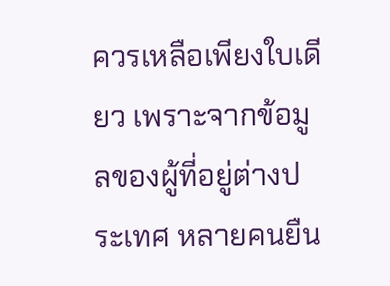ควรเหลือเพียงใบเดียว เพราะจากข้อมูลของผู้ที่อยู่ต่างประเทศ หลายคนยืน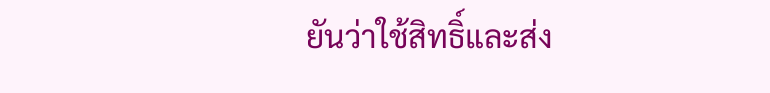ยันว่าใช้สิทธิ์และส่ง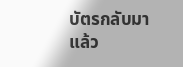บัตรกลับมาแล้ว